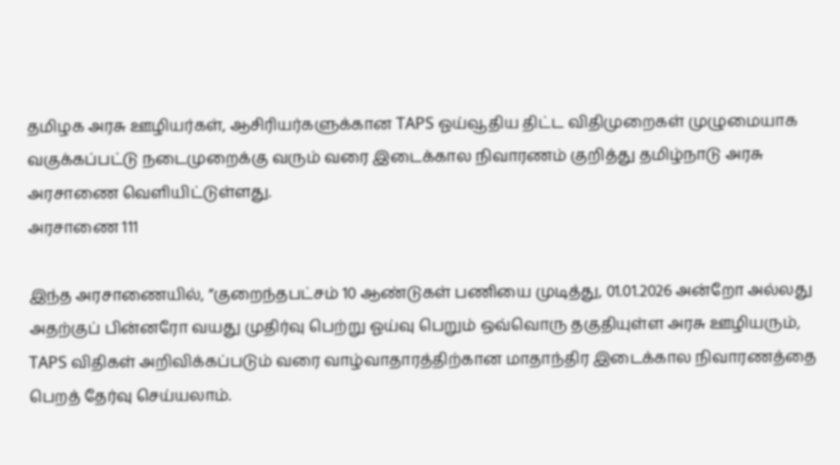தமிழக அரசு ஊழியர்கள், ஆசிரியர்களுக்கான TAPS ஓய்வூதிய திட்ட விதிமுறைகள் முழுமையாக வகுக்கப்பட்டு நடைமுறைக்கு வரும் வரை இடைக்கால நிவாரணம் குறித்து தமிழ்நாடு அரசு அரசாணை வெளியிட்டுள்ளது.
அரசாணை 111

இந்த அரசாணையில், ”குறைந்தபட்சம் 10 ஆண்டுகள் பணியை முடித்து, 01.01.2026 அன்றோ அல்லது அதற்குப் பின்னரோ வயது முதிர்வு பெற்று ஓய்வு பெறும் ஒவ்வொரு தகுதியுள்ள அரசு ஊழியரும், TAPS விதிகள் அறிவிக்கப்படும் வரை வாழ்வாதாரத்திற்கான மாதாந்திர இடைக்கால நிவாரணத்தை பெறத் தேர்வு செய்யலாம்.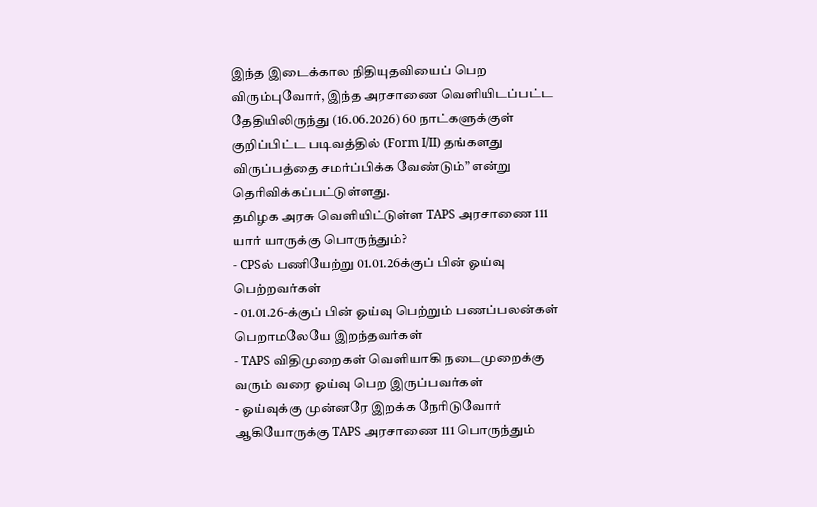இந்த இடைக்கால நிதியுதவியைப் பெற விரும்புவோர், இந்த அரசாணை வெளியிடப்பட்ட தேதியிலிருந்து (16.06.2026) 60 நாட்களுக்குள் குறிப்பிட்ட படிவத்தில் (Form I/II) தங்களது விருப்பத்தை சமர்ப்பிக்க வேண்டும்” என்று தெரிவிக்கப்பட்டுள்ளது.
தமிழக அரசு வெளியிட்டுள்ள TAPS அரசாணை 111 யார் யாருக்கு பொருந்தும்?
- CPSல் பணியேற்று 01.01.26க்குப் பின் ஓய்வு பெற்றவர்கள்
- 01.01.26-க்குப் பின் ஓய்வு பெற்றும் பணப்பலன்கள் பெறாமலேயே இறந்தவர்கள்
- TAPS விதிமுறைகள் வெளியாகி நடைமுறைக்கு வரும் வரை ஓய்வு பெற இருப்பவர்கள்
- ஓய்வுக்கு முன்னரே இறக்க நேரிடுவோர்
ஆகியோருக்கு TAPS அரசாணை 111 பொருந்தும்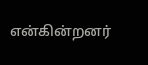என்கின்றனர்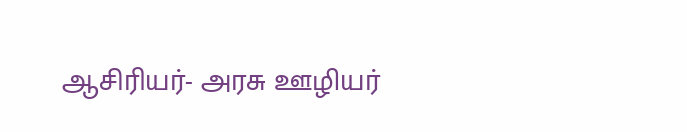ஆசிரியர்- அரசு ஊழியர்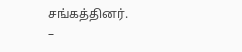சங்கத்தினர்.
–